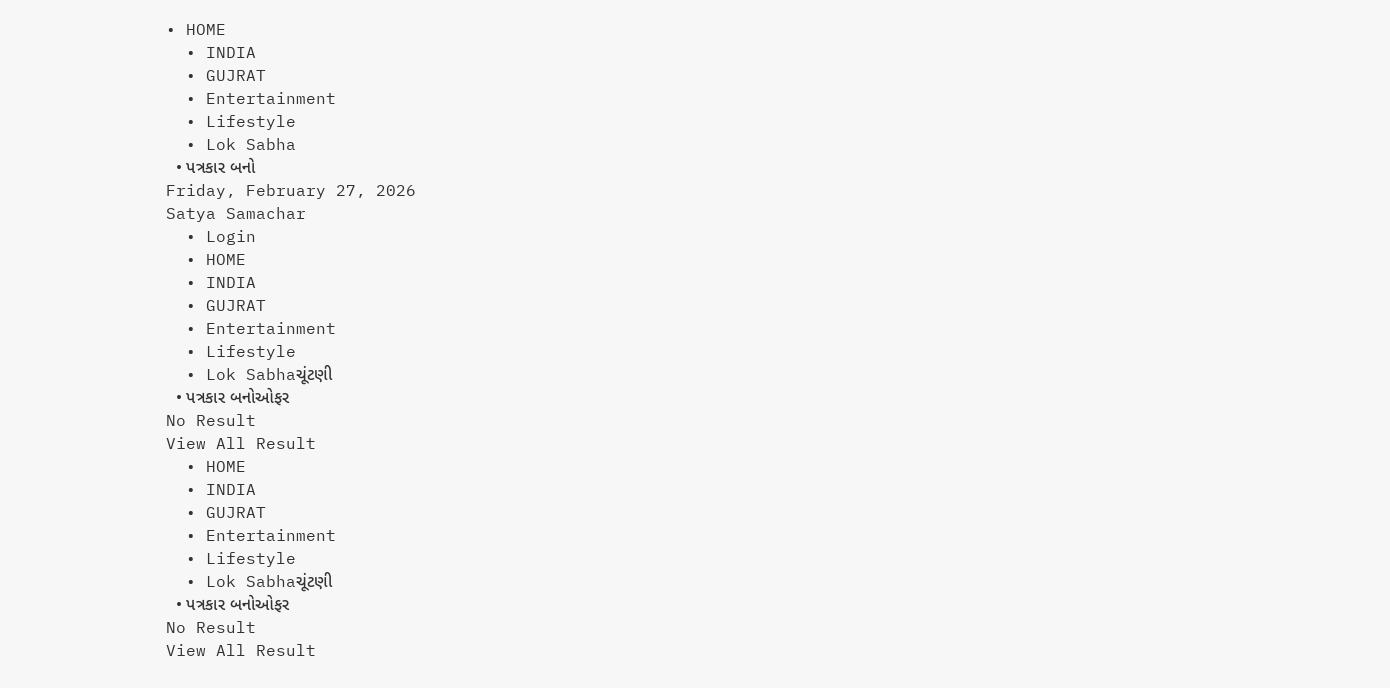• HOME
  • INDIA
  • GUJRAT
  • Entertainment
  • Lifestyle
  • Lok Sabha
  • પત્રકાર બનો
Friday, February 27, 2026
Satya Samachar
  • Login
  • HOME
  • INDIA
  • GUJRAT
  • Entertainment
  • Lifestyle
  • Lok Sabhaચૂંટણી
  • પત્રકાર બનોઓફર
No Result
View All Result
  • HOME
  • INDIA
  • GUJRAT
  • Entertainment
  • Lifestyle
  • Lok Sabhaચૂંટણી
  • પત્રકાર બનોઓફર
No Result
View All Result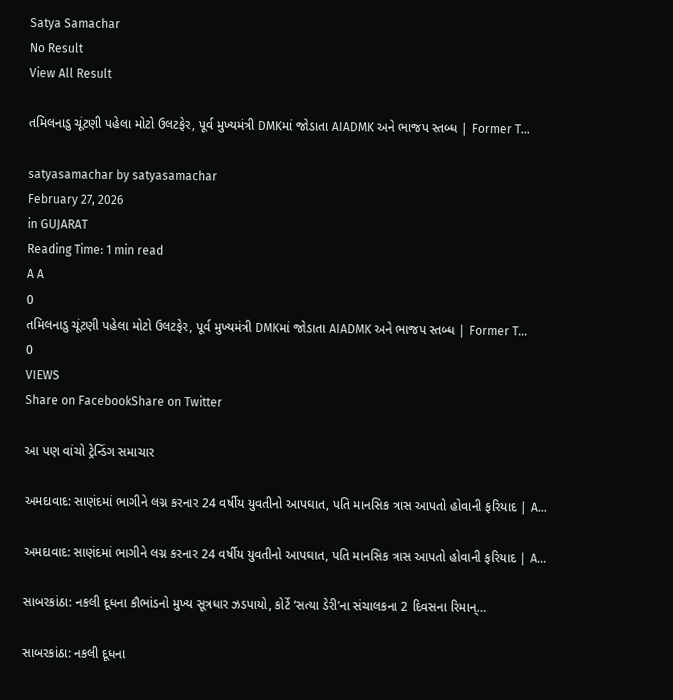Satya Samachar
No Result
View All Result

તમિલનાડુ ચૂંટણી પહેલા મોટો ઉલટફેર, પૂર્વ મુખ્યમંત્રી DMKમાં જોડાતા AIADMK અને ભાજપ સ્તબ્ધ | Former T…

satyasamachar by satyasamachar
February 27, 2026
in GUJARAT
Reading Time: 1 min read
A A
0
તમિલનાડુ ચૂંટણી પહેલા મોટો ઉલટફેર, પૂર્વ મુખ્યમંત્રી DMKમાં જોડાતા AIADMK અને ભાજપ સ્તબ્ધ | Former T…
0
VIEWS
Share on FacebookShare on Twitter

આ પણ વાંચો ટ્રેન્ડિંગ સમાચાર

અમદાવાદ: સાણંદમાં ભાગીને લગ્ન કરનાર 24 વર્ષીય યુવતીનો આપઘાત, પતિ માનસિક ત્રાસ આપતો હોવાની ફરિયાદ | A…

અમદાવાદ: સાણંદમાં ભાગીને લગ્ન કરનાર 24 વર્ષીય યુવતીનો આપઘાત, પતિ માનસિક ત્રાસ આપતો હોવાની ફરિયાદ | A…

સાબરકાંઠા: નકલી દૂધના કૌભાંડનો મુખ્ય સૂત્રધાર ઝડપાયો, કોર્ટે ‘સત્યા ડેરી’ના સંચાલકના 2 દિવસના રિમાન્…

સાબરકાંઠા: નકલી દૂધના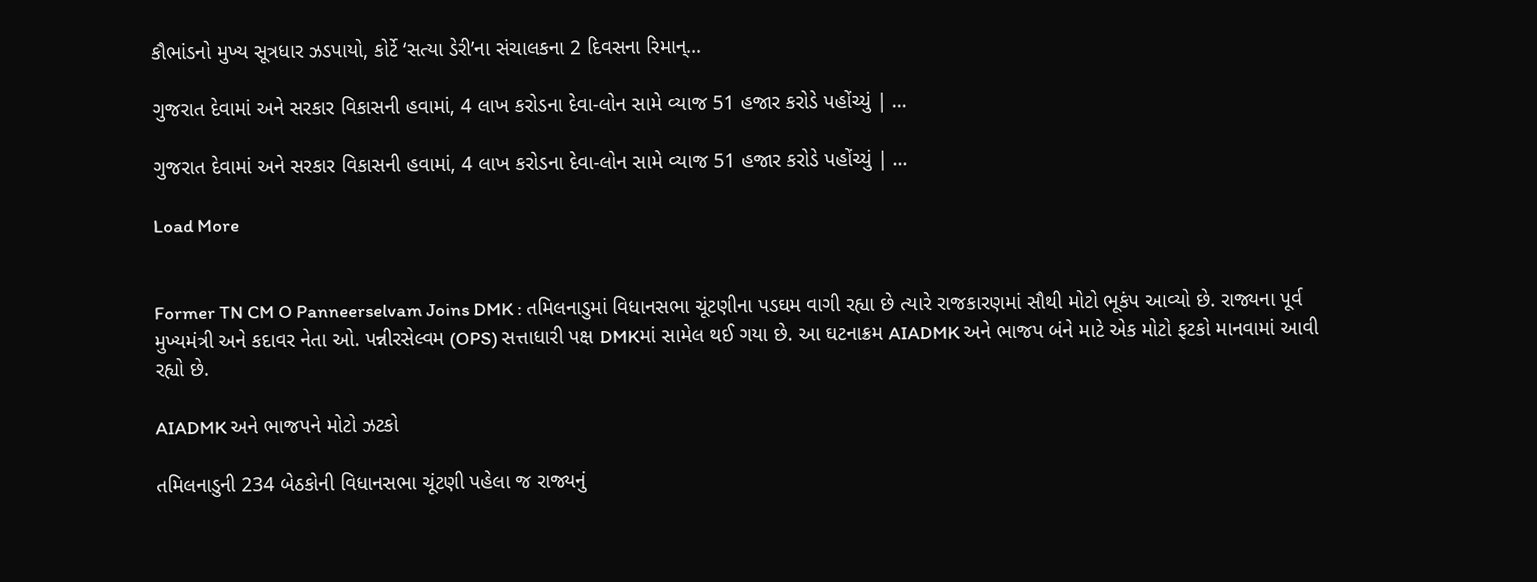કૌભાંડનો મુખ્ય સૂત્રધાર ઝડપાયો, કોર્ટે ‘સત્યા ડેરી’ના સંચાલકના 2 દિવસના રિમાન્…

ગુજરાત દેવામાં અને સરકાર વિકાસની હવામાં, 4 લાખ કરોડના દેવા-લોન સામે વ્યાજ 51 હજાર કરોડે પહોંચ્યું | …

ગુજરાત દેવામાં અને સરકાર વિકાસની હવામાં, 4 લાખ કરોડના દેવા-લોન સામે વ્યાજ 51 હજાર કરોડે પહોંચ્યું | …

Load More


Former TN CM O Panneerselvam Joins DMK : તમિલનાડુમાં વિધાનસભા ચૂંટણીના પડઘમ વાગી રહ્યા છે ત્યારે રાજકારણમાં સૌથી મોટો ભૂકંપ આવ્યો છે. રાજ્યના પૂર્વ મુખ્યમંત્રી અને કદાવર નેતા ઓ. પન્નીરસેલ્વમ (OPS) સત્તાધારી પક્ષ DMKમાં સામેલ થઈ ગયા છે. આ ઘટનાક્રમ AIADMK અને ભાજપ બંને માટે એક મોટો ફટકો માનવામાં આવી રહ્યો છે.

AIADMK અને ભાજપને મોટો ઝટકો

તમિલનાડુની 234 બેઠકોની વિધાનસભા ચૂંટણી પહેલા જ રાજ્યનું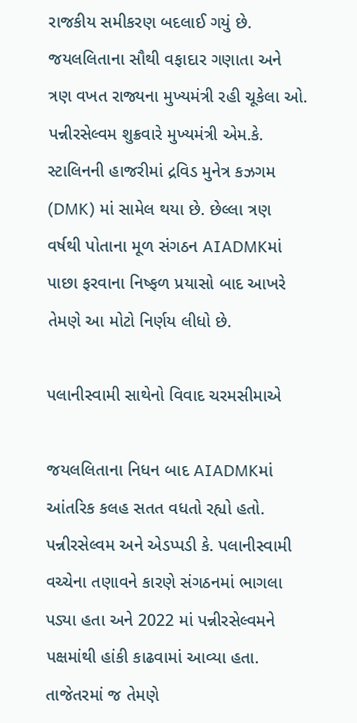રાજકીય સમીકરણ બદલાઈ ગયું છે. જયલલિતાના સૌથી વફાદાર ગણાતા અને ત્રણ વખત રાજ્યના મુખ્યમંત્રી રહી ચૂકેલા ઓ. પન્નીરસેલ્વમ શુક્રવારે મુખ્યમંત્રી એમ.કે. સ્ટાલિનની હાજરીમાં દ્રવિડ મુનેત્ર કઝગમ (DMK) માં સામેલ થયા છે. છેલ્લા ત્રણ વર્ષથી પોતાના મૂળ સંગઠન AIADMKમાં પાછા ફરવાના નિષ્ફળ પ્રયાસો બાદ આખરે તેમણે આ મોટો નિર્ણય લીધો છે.

પલાનીસ્વામી સાથેનો વિવાદ ચરમસીમાએ

જયલલિતાના નિધન બાદ AIADMKમાં આંતરિક કલહ સતત વધતો રહ્યો હતો. પન્નીરસેલ્વમ અને એડપ્પડી કે. પલાનીસ્વામી વચ્ચેના તણાવને કારણે સંગઠનમાં ભાગલા પડ્યા હતા અને 2022 માં પન્નીરસેલ્વમને પક્ષમાંથી હાંકી કાઢવામાં આવ્યા હતા. તાજેતરમાં જ તેમણે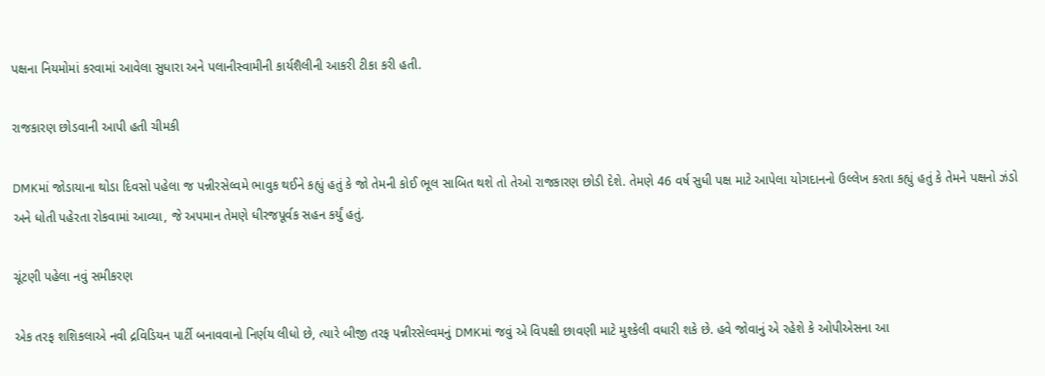પક્ષના નિયમોમાં કરવામાં આવેલા સુધારા અને પલાનીસ્વામીની કાર્યશૈલીની આકરી ટીકા કરી હતી.

રાજકારણ છોડવાની આપી હતી ચીમકી

DMKમાં જોડાયાના થોડા દિવસો પહેલા જ પન્નીરસેલ્વમે ભાવુક થઈને કહ્યું હતું કે જો તેમની કોઈ ભૂલ સાબિત થશે તો તેઓ રાજકારણ છોડી દેશે. તેમણે 46 વર્ષ સુધી પક્ષ માટે આપેલા યોગદાનનો ઉલ્લેખ કરતા કહ્યું હતું કે તેમને પક્ષનો ઝંડો અને ધોતી પહેરતા રોકવામાં આવ્યા, જે અપમાન તેમણે ધીરજપૂર્વક સહન કર્યું હતું.

ચૂંટણી પહેલા નવું સમીકરણ

એક તરફ શશિકલાએ નવી દ્રવિડિયન પાર્ટી બનાવવાનો નિર્ણય લીધો છે, ત્યારે બીજી તરફ પન્નીરસેલ્વમનું DMKમાં જવું એ વિપક્ષી છાવણી માટે મુશ્કેલી વધારી શકે છે. હવે જોવાનું એ રહેશે કે ઓપીએસના આ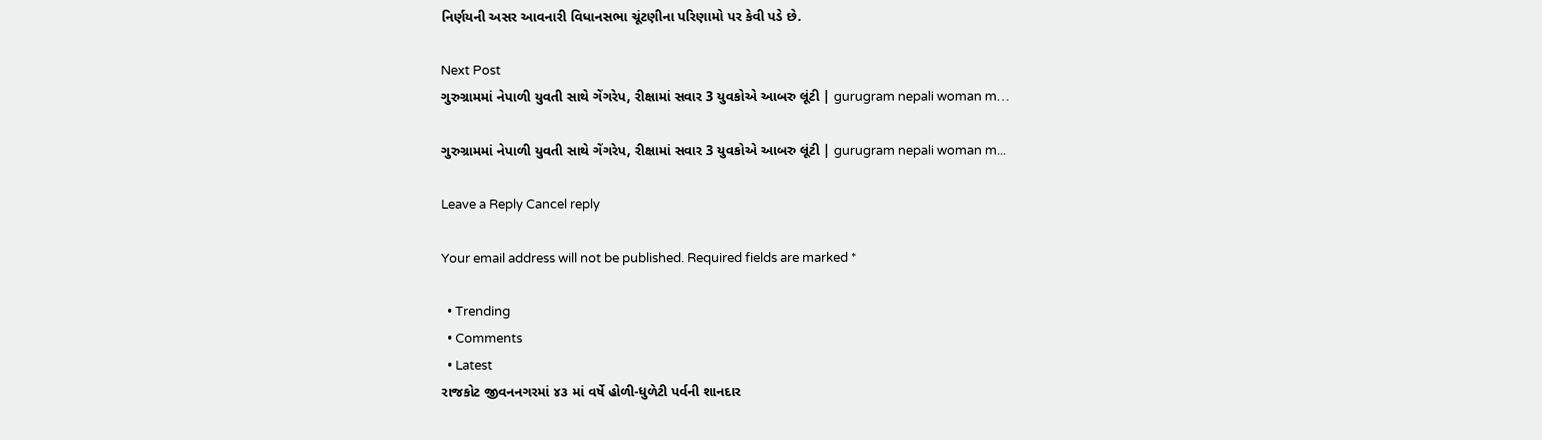નિર્ણયની અસર આવનારી વિધાનસભા ચૂંટણીના પરિણામો પર કેવી પડે છે.

Next Post
ગુરુગ્રામમાં નેપાળી યુવતી સાથે ગેંગરેપ, રીક્ષામાં સવાર 3 યુવકોએ આબરુ લૂંટી | gurugram nepali woman m…

ગુરુગ્રામમાં નેપાળી યુવતી સાથે ગેંગરેપ, રીક્ષામાં સવાર 3 યુવકોએ આબરુ લૂંટી | gurugram nepali woman m...

Leave a Reply Cancel reply

Your email address will not be published. Required fields are marked *

  • Trending
  • Comments
  • Latest
રાજકોટ જીવનનગરમાં ૪૩ માં વર્ષે હોળી-ધુળેટી પર્વની શાનદાર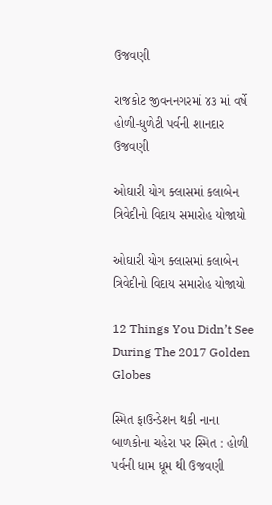ઉજવણી

રાજકોટ જીવનનગરમાં ૪૩ માં વર્ષે હોળી-ધુળેટી પર્વની શાનદાર ઉજવણી

ઓઘારી યોગ ક્લાસમાં કલાબેન ત્રિવેદીનો વિદાય સમારોહ યોજાયો

ઓઘારી યોગ ક્લાસમાં કલાબેન ત્રિવેદીનો વિદાય સમારોહ યોજાયો

12 Things You Didn’t See During The 2017 Golden Globes

સ્મિત ફાઉન્ડેશન થકી નાના બાળકોના ચહેરા પર સ્મિત : હોળી પર્વની ધામ ધૂમ થી ઉજવણી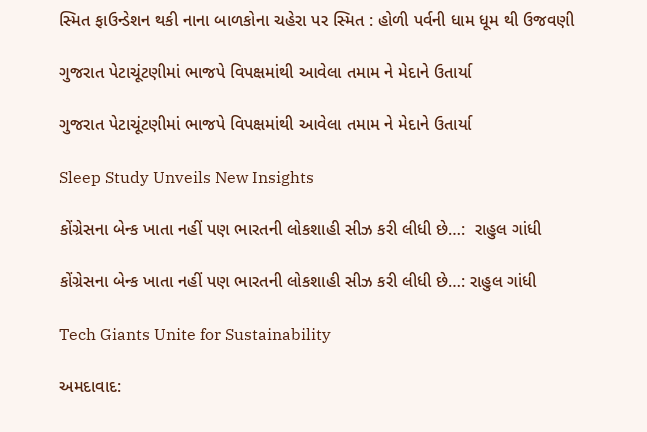સ્મિત ફાઉન્ડેશન થકી નાના બાળકોના ચહેરા પર સ્મિત : હોળી પર્વની ધામ ધૂમ થી ઉજવણી

ગુજરાત પેટાચૂંટણીમાં ભાજપે વિપક્ષમાંથી આવેલા તમામ ને મેદાને ઉતાર્યા

ગુજરાત પેટાચૂંટણીમાં ભાજપે વિપક્ષમાંથી આવેલા તમામ ને મેદાને ઉતાર્યા

Sleep Study Unveils New Insights

કોંગ્રેસના બેન્ક ખાતા નહીં પણ ભારતની લોકશાહી સીઝ કરી લીધી છે…:  રાહુલ ગાંધી

કોંગ્રેસના બેન્ક ખાતા નહીં પણ ભારતની લોકશાહી સીઝ કરી લીધી છે…: રાહુલ ગાંધી

Tech Giants Unite for Sustainability

અમદાવાદ: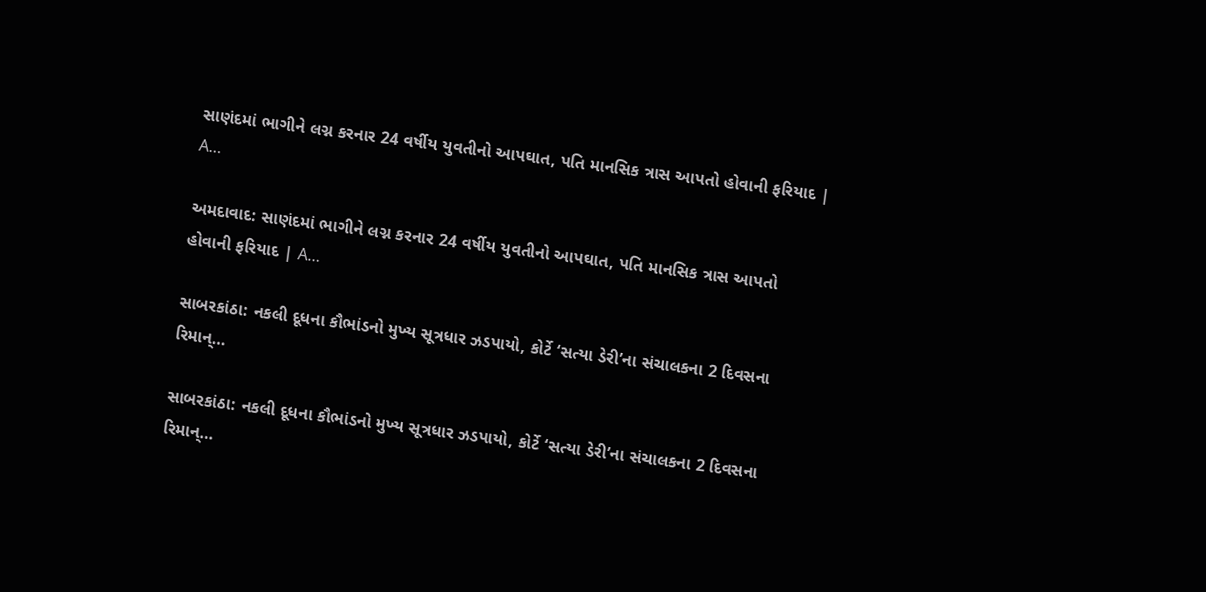સાણંદમાં ભાગીને લગ્ન કરનાર 24 વર્ષીય યુવતીનો આપઘાત, પતિ માનસિક ત્રાસ આપતો હોવાની ફરિયાદ | A…

અમદાવાદ: સાણંદમાં ભાગીને લગ્ન કરનાર 24 વર્ષીય યુવતીનો આપઘાત, પતિ માનસિક ત્રાસ આપતો હોવાની ફરિયાદ | A…

સાબરકાંઠા: નકલી દૂધના કૌભાંડનો મુખ્ય સૂત્રધાર ઝડપાયો, કોર્ટે ‘સત્યા ડેરી’ના સંચાલકના 2 દિવસના રિમાન્…

સાબરકાંઠા: નકલી દૂધના કૌભાંડનો મુખ્ય સૂત્રધાર ઝડપાયો, કોર્ટે ‘સત્યા ડેરી’ના સંચાલકના 2 દિવસના રિમાન્…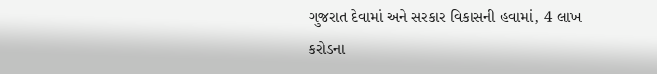ગુજરાત દેવામાં અને સરકાર વિકાસની હવામાં, 4 લાખ કરોડના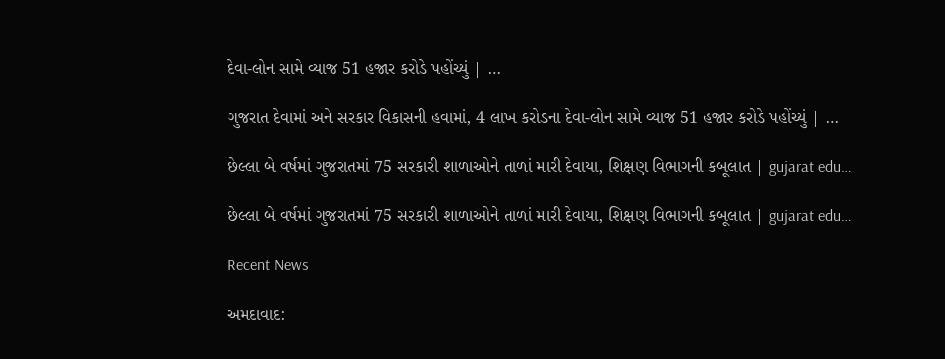દેવા-લોન સામે વ્યાજ 51 હજાર કરોડે પહોંચ્યું | …

ગુજરાત દેવામાં અને સરકાર વિકાસની હવામાં, 4 લાખ કરોડના દેવા-લોન સામે વ્યાજ 51 હજાર કરોડે પહોંચ્યું | …

છેલ્લા બે વર્ષમાં ગુજરાતમાં 75 સરકારી શાળાઓને તાળાં મારી દેવાયા, શિક્ષણ વિભાગની કબૂલાત | gujarat edu…

છેલ્લા બે વર્ષમાં ગુજરાતમાં 75 સરકારી શાળાઓને તાળાં મારી દેવાયા, શિક્ષણ વિભાગની કબૂલાત | gujarat edu…

Recent News

અમદાવાદ: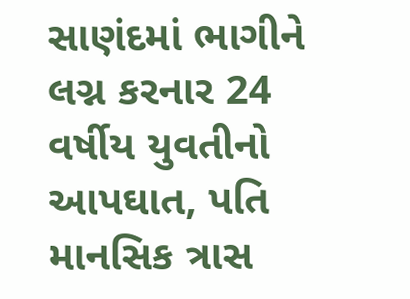સાણંદમાં ભાગીને લગ્ન કરનાર 24 વર્ષીય યુવતીનો આપઘાત, પતિ માનસિક ત્રાસ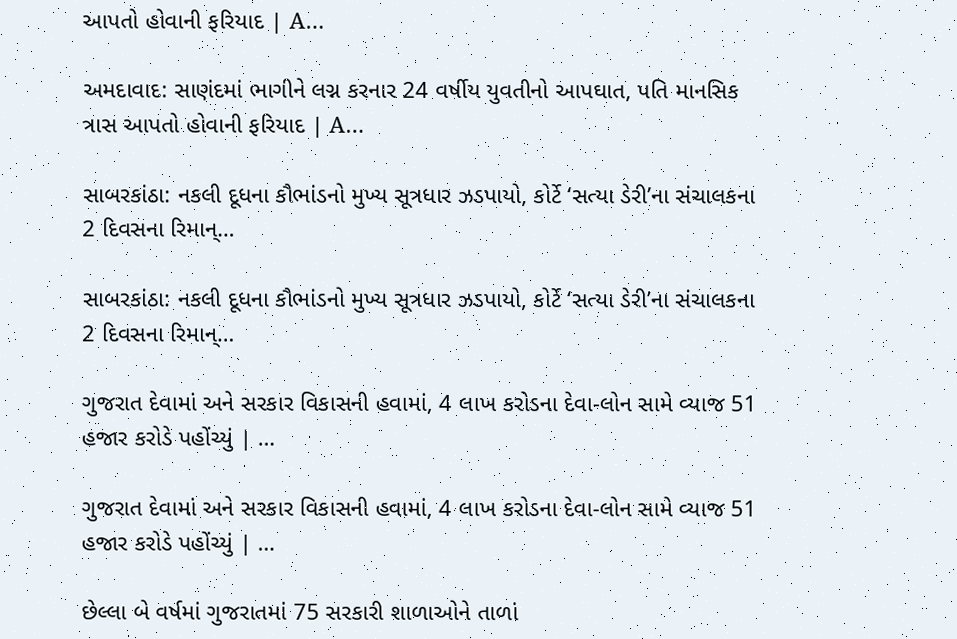આપતો હોવાની ફરિયાદ | A…

અમદાવાદ: સાણંદમાં ભાગીને લગ્ન કરનાર 24 વર્ષીય યુવતીનો આપઘાત, પતિ માનસિક ત્રાસ આપતો હોવાની ફરિયાદ | A…

સાબરકાંઠા: નકલી દૂધના કૌભાંડનો મુખ્ય સૂત્રધાર ઝડપાયો, કોર્ટે ‘સત્યા ડેરી’ના સંચાલકના 2 દિવસના રિમાન્…

સાબરકાંઠા: નકલી દૂધના કૌભાંડનો મુખ્ય સૂત્રધાર ઝડપાયો, કોર્ટે ‘સત્યા ડેરી’ના સંચાલકના 2 દિવસના રિમાન્…

ગુજરાત દેવામાં અને સરકાર વિકાસની હવામાં, 4 લાખ કરોડના દેવા-લોન સામે વ્યાજ 51 હજાર કરોડે પહોંચ્યું | …

ગુજરાત દેવામાં અને સરકાર વિકાસની હવામાં, 4 લાખ કરોડના દેવા-લોન સામે વ્યાજ 51 હજાર કરોડે પહોંચ્યું | …

છેલ્લા બે વર્ષમાં ગુજરાતમાં 75 સરકારી શાળાઓને તાળાં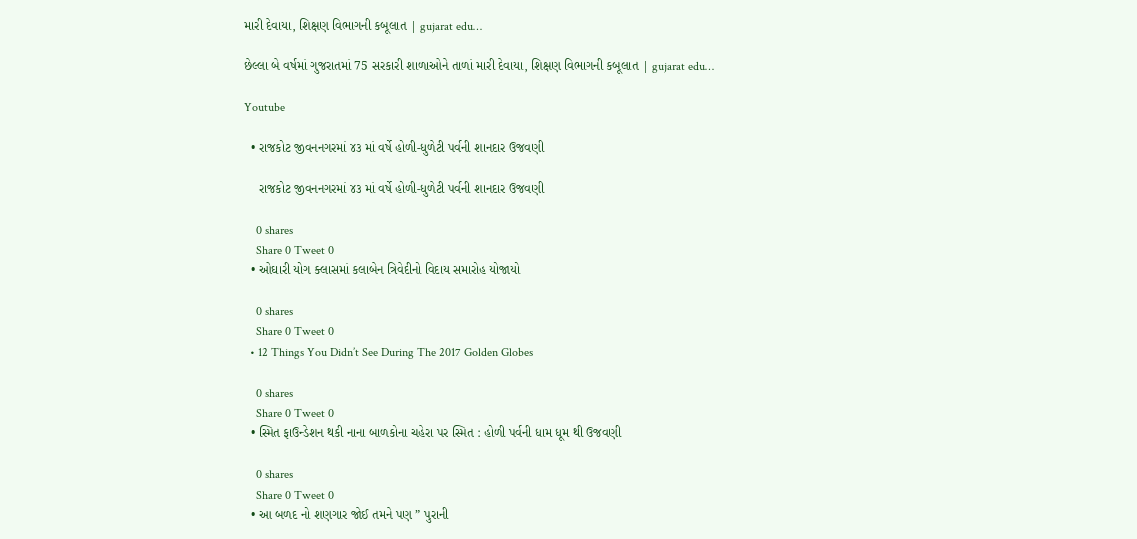મારી દેવાયા, શિક્ષણ વિભાગની કબૂલાત | gujarat edu…

છેલ્લા બે વર્ષમાં ગુજરાતમાં 75 સરકારી શાળાઓને તાળાં મારી દેવાયા, શિક્ષણ વિભાગની કબૂલાત | gujarat edu…

Youtube

  • રાજકોટ જીવનનગરમાં ૪૩ માં વર્ષે હોળી-ધુળેટી પર્વની શાનદાર ઉજવણી

    રાજકોટ જીવનનગરમાં ૪૩ માં વર્ષે હોળી-ધુળેટી પર્વની શાનદાર ઉજવણી

    0 shares
    Share 0 Tweet 0
  • ઓઘારી યોગ ક્લાસમાં કલાબેન ત્રિવેદીનો વિદાય સમારોહ યોજાયો

    0 shares
    Share 0 Tweet 0
  • 12 Things You Didn’t See During The 2017 Golden Globes

    0 shares
    Share 0 Tweet 0
  • સ્મિત ફાઉન્ડેશન થકી નાના બાળકોના ચહેરા પર સ્મિત : હોળી પર્વની ધામ ધૂમ થી ઉજવણી

    0 shares
    Share 0 Tweet 0
  • આ બળદ નો શણગાર જોઈ તમને પણ ” પુરાની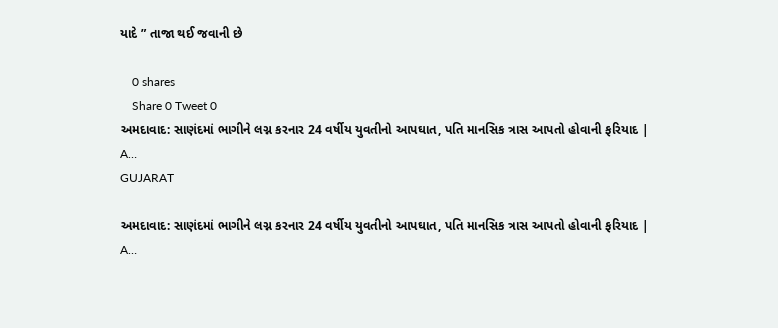યાદે ” તાજા થઈ જવાની છે

    0 shares
    Share 0 Tweet 0
અમદાવાદ: સાણંદમાં ભાગીને લગ્ન કરનાર 24 વર્ષીય યુવતીનો આપઘાત, પતિ માનસિક ત્રાસ આપતો હોવાની ફરિયાદ | A…
GUJARAT

અમદાવાદ: સાણંદમાં ભાગીને લગ્ન કરનાર 24 વર્ષીય યુવતીનો આપઘાત, પતિ માનસિક ત્રાસ આપતો હોવાની ફરિયાદ | A…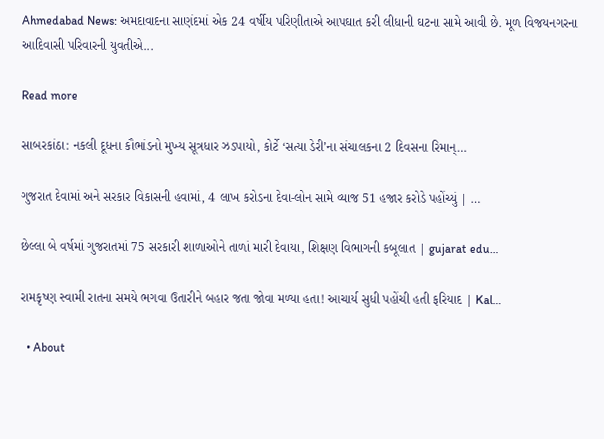Ahmedabad News: અમદાવાદના સાણંદમાં એક 24 વર્ષીય પરિણીતાએ આપઘાત કરી લીધાની ઘટના સામે આવી છે. મૂળ વિજયનગરના આદિવાસી પરિવારની યુવતીએ...

Read more

સાબરકાંઠા: નકલી દૂધના કૌભાંડનો મુખ્ય સૂત્રધાર ઝડપાયો, કોર્ટે ‘સત્યા ડેરી’ના સંચાલકના 2 દિવસના રિમાન્…

ગુજરાત દેવામાં અને સરકાર વિકાસની હવામાં, 4 લાખ કરોડના દેવા-લોન સામે વ્યાજ 51 હજાર કરોડે પહોંચ્યું | …

છેલ્લા બે વર્ષમાં ગુજરાતમાં 75 સરકારી શાળાઓને તાળાં મારી દેવાયા, શિક્ષણ વિભાગની કબૂલાત | gujarat edu…

રામકૃષ્ણ સ્વામી રાતના સમયે ભગવા ઉતારીને બહાર જતા જોવા મળ્યા હતા! આચાર્ય સુધી પહોંચી હતી ફરિયાદ | Kal…

  • About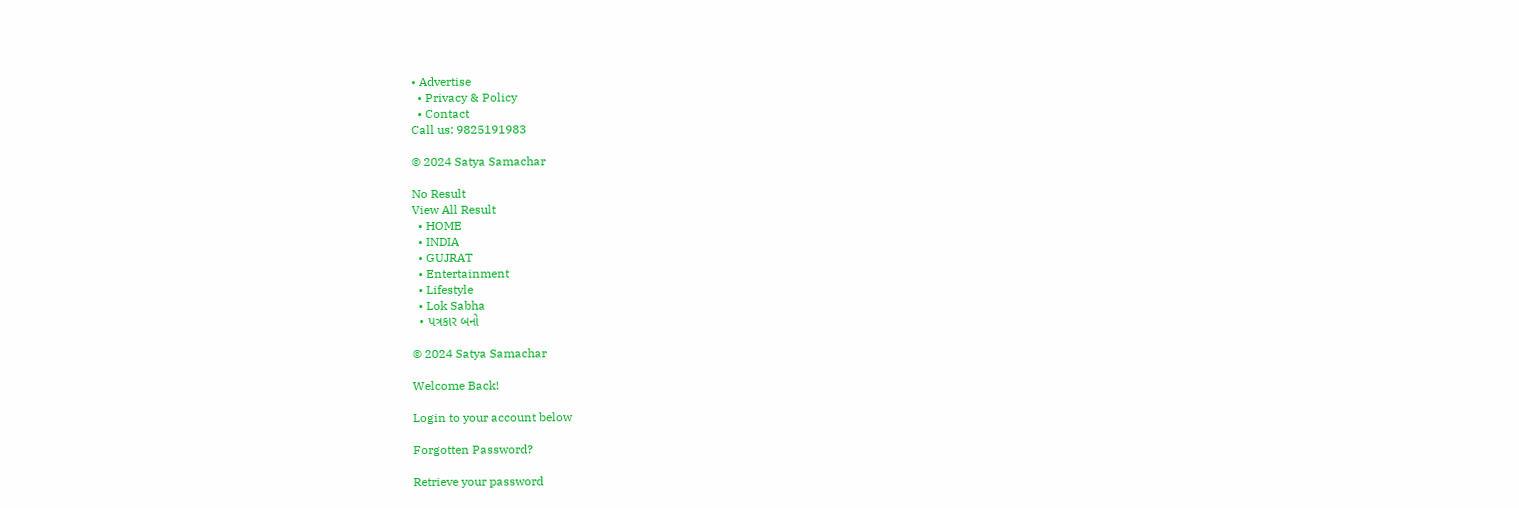• Advertise
  • Privacy & Policy
  • Contact
Call us: 9825191983

© 2024 Satya Samachar

No Result
View All Result
  • HOME
  • INDIA
  • GUJRAT
  • Entertainment
  • Lifestyle
  • Lok Sabha
  • પત્રકાર બનો

© 2024 Satya Samachar

Welcome Back!

Login to your account below

Forgotten Password?

Retrieve your password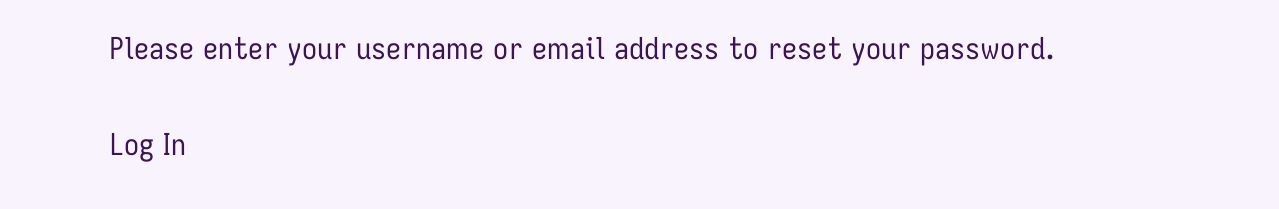Please enter your username or email address to reset your password.

Log In